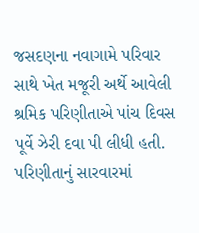જસદણના નવાગામે પરિવાર સાથે ખેત મજૂરી અર્થે આવેલી શ્રમિક પરિણીતાએ પાંચ દિવસ પૂર્વે ઝેરી દવા પી લીધી હતી. પરિણીતાનું સારવારમાં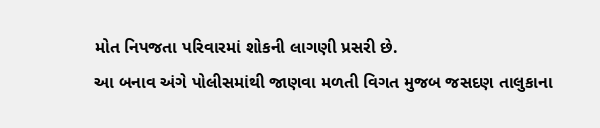મોત નિપજતા પરિવારમાં શોકની લાગણી પ્રસરી છે.
આ બનાવ અંગે પોલીસમાંથી જાણવા મળતી વિગત મુજબ જસદણ તાલુકાના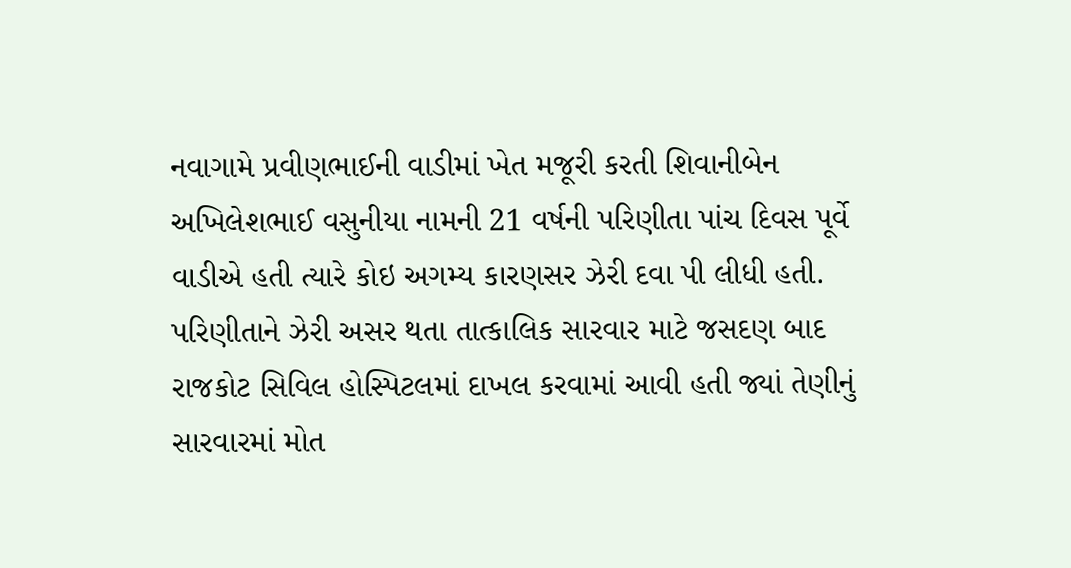નવાગામે પ્રવીણભાઈની વાડીમાં ખેત મજૂરી કરતી શિવાનીબેન અખિલેશભાઈ વસુનીયા નામની 21 વર્ષની પરિણીતા પાંચ દિવસ પૂર્વે વાડીએ હતી ત્યારે કોઇ અગમ્ય કારણસર ઝેરી દવા પી લીધી હતી. પરિણીતાને ઝેરી અસર થતા તાત્કાલિક સારવાર માટે જસદણ બાદ રાજકોટ સિવિલ હોસ્પિટલમાં દાખલ કરવામાં આવી હતી જ્યાં તેણીનું સારવારમાં મોત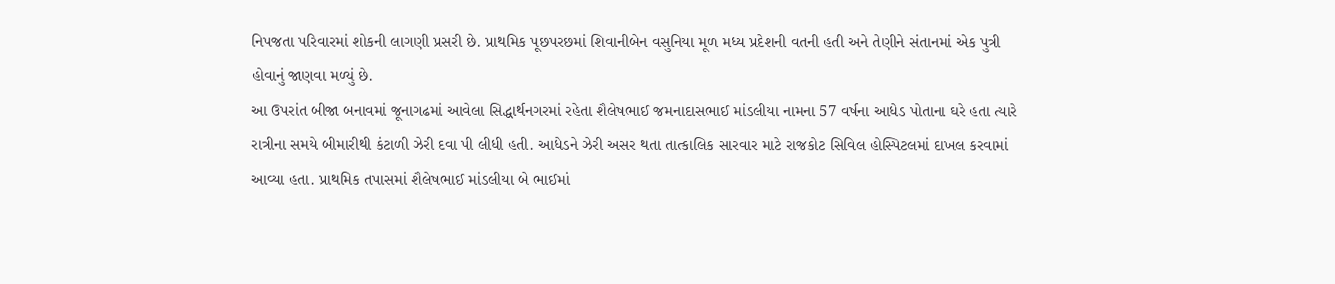નિપજતા પરિવારમાં શોકની લાગણી પ્રસરી છે. પ્રાથમિક પૂછપરછમાં શિવાનીબેન વસુનિયા મૂળ મધ્ય પ્રદેશની વતની હતી અને તેણીને સંતાનમાં એક પુત્રી હોવાનું જાણવા મળ્યું છે.
આ ઉપરાંત બીજા બનાવમાં જૂનાગઢમાં આવેલા સિદ્ધાર્થનગરમાં રહેતા શૈલેષભાઈ જમનાદાસભાઈ માંડલીયા નામના 57 વર્ષના આધેડ પોતાના ઘરે હતા ત્યારે રાત્રીના સમયે બીમારીથી કંટાળી ઝેરી દવા પી લીધી હતી. આધેડને ઝેરી અસર થતા તાત્કાલિક સારવાર માટે રાજકોટ સિવિલ હોસ્પિટલમાં દાખલ કરવામાં આવ્યા હતા. પ્રાથમિક તપાસમાં શૈલેષભાઈ માંડલીયા બે ભાઈમાં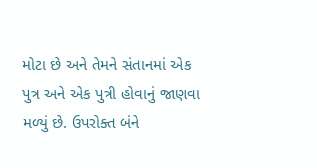મોટા છે અને તેમને સંતાનમાં એક પુત્ર અને એક પુત્રી હોવાનું જાણવા મળ્યું છે. ઉપરોક્ત બંને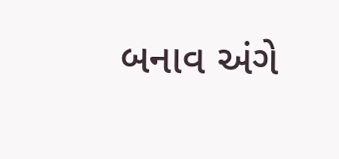બનાવ અંગે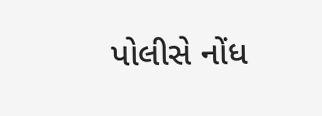પોલીસે નોંધ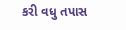કરી વધુ તપાસ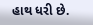હાથ ધરી છે.